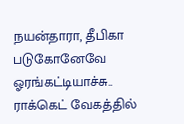நயன்தாரா, தீபிகா படுகோனேவே ஓரங்கட்டியாச்சு.. ராக்கெட் வேகத்தில்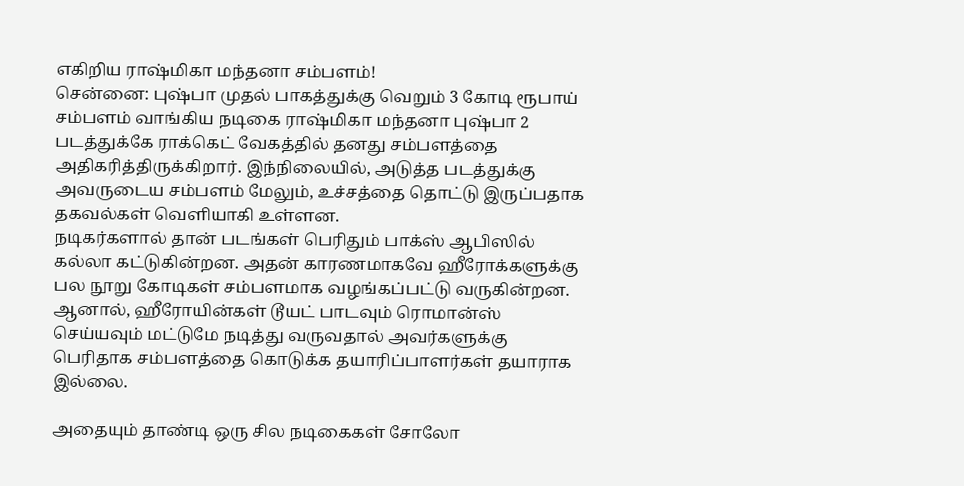எகிறிய ராஷ்மிகா மந்தனா சம்பளம்!
சென்னை: புஷ்பா முதல் பாகத்துக்கு வெறும் 3 கோடி ரூபாய் சம்பளம் வாங்கிய நடிகை ராஷ்மிகா மந்தனா புஷ்பா 2 படத்துக்கே ராக்கெட் வேகத்தில் தனது சம்பளத்தை அதிகரித்திருக்கிறார். இந்நிலையில், அடுத்த படத்துக்கு அவருடைய சம்பளம் மேலும், உச்சத்தை தொட்டு இருப்பதாக தகவல்கள் வெளியாகி உள்ளன.
நடிகர்களால் தான் படங்கள் பெரிதும் பாக்ஸ் ஆபிஸில் கல்லா கட்டுகின்றன. அதன் காரணமாகவே ஹீரோக்களுக்கு பல நூறு கோடிகள் சம்பளமாக வழங்கப்பட்டு வருகின்றன. ஆனால், ஹீரோயின்கள் டூயட் பாடவும் ரொமான்ஸ் செய்யவும் மட்டுமே நடித்து வருவதால் அவர்களுக்கு பெரிதாக சம்பளத்தை கொடுக்க தயாரிப்பாளர்கள் தயாராக இல்லை.

அதையும் தாண்டி ஒரு சில நடிகைகள் சோலோ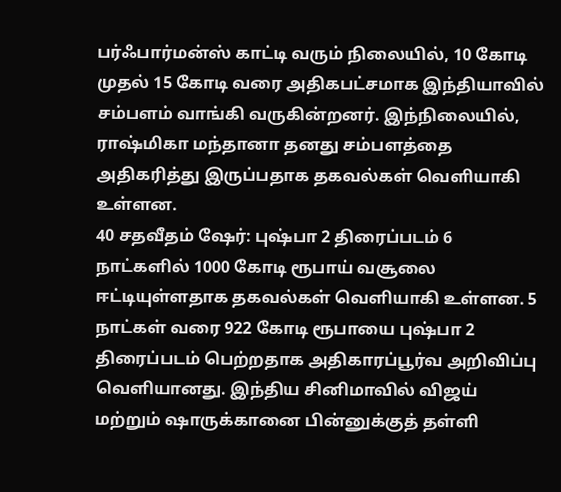பர்ஃபார்மன்ஸ் காட்டி வரும் நிலையில், 10 கோடி முதல் 15 கோடி வரை அதிகபட்சமாக இந்தியாவில் சம்பளம் வாங்கி வருகின்றனர். இந்நிலையில், ராஷ்மிகா மந்தானா தனது சம்பளத்தை அதிகரித்து இருப்பதாக தகவல்கள் வெளியாகி உள்ளன.
40 சதவீதம் ஷேர்: புஷ்பா 2 திரைப்படம் 6 நாட்களில் 1000 கோடி ரூபாய் வசூலை ஈட்டியுள்ளதாக தகவல்கள் வெளியாகி உள்ளன. 5 நாட்கள் வரை 922 கோடி ரூபாயை புஷ்பா 2 திரைப்படம் பெற்றதாக அதிகாரப்பூர்வ அறிவிப்பு வெளியானது. இந்திய சினிமாவில் விஜய் மற்றும் ஷாருக்கானை பின்னுக்குத் தள்ளி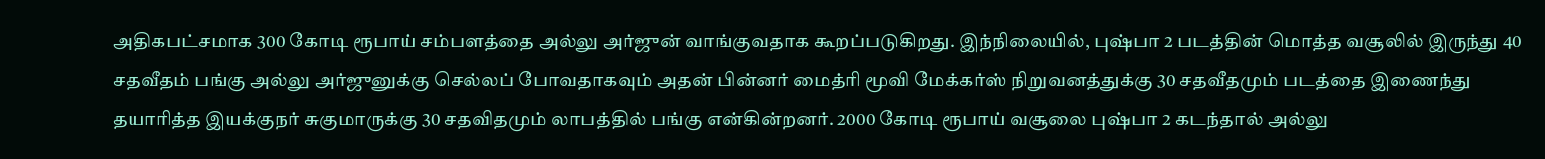அதிகபட்சமாக 300 கோடி ரூபாய் சம்பளத்தை அல்லு அர்ஜுன் வாங்குவதாக கூறப்படுகிறது. இந்நிலையில், புஷ்பா 2 படத்தின் மொத்த வசூலில் இருந்து 40 சதவீதம் பங்கு அல்லு அர்ஜுனுக்கு செல்லப் போவதாகவும் அதன் பின்னர் மைத்ரி மூவி மேக்கர்ஸ் நிறுவனத்துக்கு 30 சதவீதமும் படத்தை இணைந்து தயாரித்த இயக்குநர் சுகுமாருக்கு 30 சதவிதமும் லாபத்தில் பங்கு என்கின்றனர். 2000 கோடி ரூபாய் வசூலை புஷ்பா 2 கடந்தால் அல்லு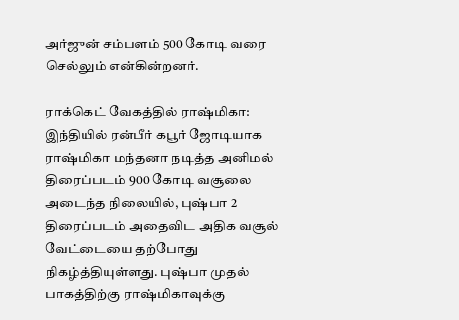அர்ஜுன் சம்பளம் 500 கோடி வரை செல்லும் என்கின்றனர்.

ராக்கெட் வேகத்தில் ராஷ்மிகா: இந்தியில் ரன்பீர் கபூர் ஜோடியாக ராஷ்மிகா மந்தனா நடித்த அனிமல் திரைப்படம் 900 கோடி வசூலை அடைந்த நிலையில், புஷ்பா 2 திரைப்படம் அதைவிட அதிக வசூல் வேட்டையை தற்போது நிகழ்த்தியுள்ளது. புஷ்பா முதல் பாகத்திற்கு ராஷ்மிகாவுக்கு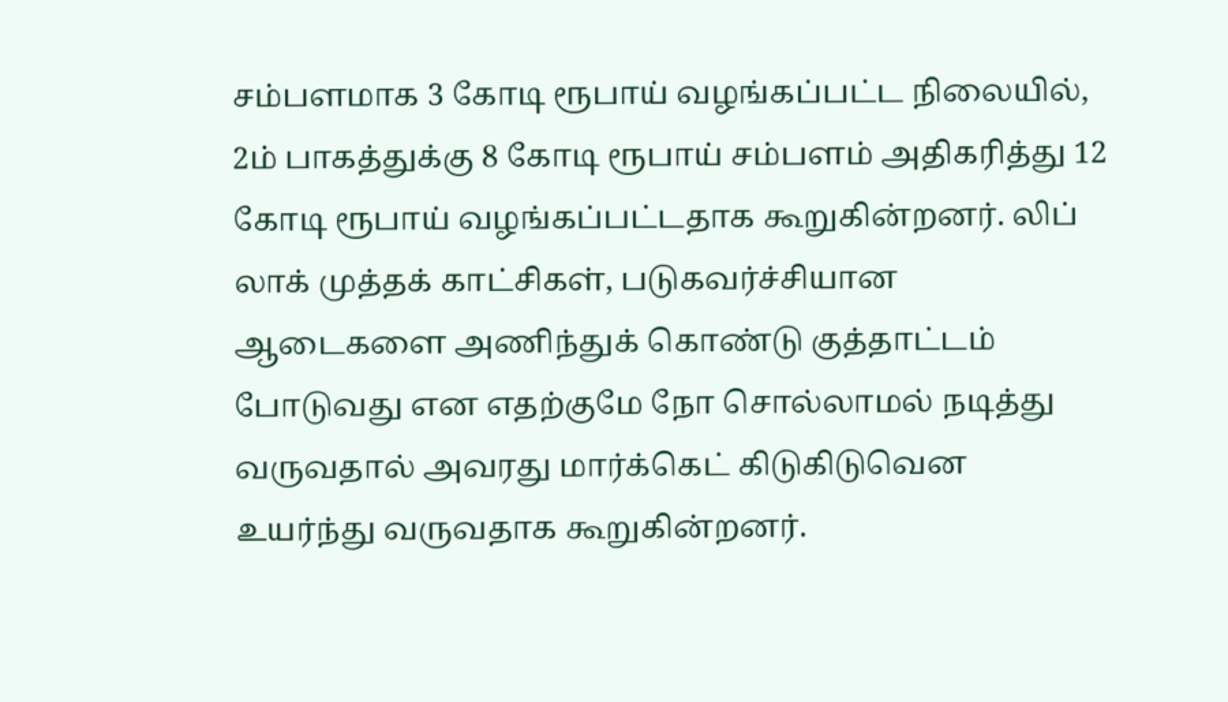சம்பளமாக 3 கோடி ரூபாய் வழங்கப்பட்ட நிலையில், 2ம் பாகத்துக்கு 8 கோடி ரூபாய் சம்பளம் அதிகரித்து 12 கோடி ரூபாய் வழங்கப்பட்டதாக கூறுகின்றனர். லிப் லாக் முத்தக் காட்சிகள், படுகவர்ச்சியான ஆடைகளை அணிந்துக் கொண்டு குத்தாட்டம் போடுவது என எதற்குமே நோ சொல்லாமல் நடித்து வருவதால் அவரது மார்க்கெட் கிடுகிடுவென உயர்ந்து வருவதாக கூறுகின்றனர்.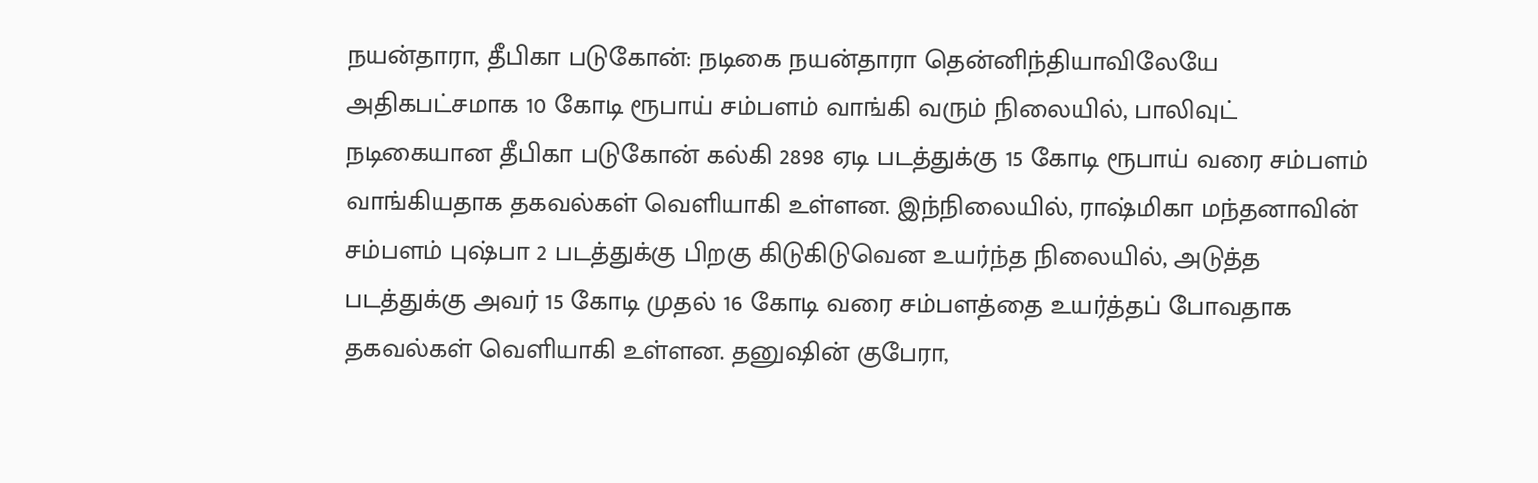நயன்தாரா, தீபிகா படுகோன்: நடிகை நயன்தாரா தென்னிந்தியாவிலேயே அதிகபட்சமாக 10 கோடி ரூபாய் சம்பளம் வாங்கி வரும் நிலையில், பாலிவுட் நடிகையான தீபிகா படுகோன் கல்கி 2898 ஏடி படத்துக்கு 15 கோடி ரூபாய் வரை சம்பளம் வாங்கியதாக தகவல்கள் வெளியாகி உள்ளன. இந்நிலையில், ராஷ்மிகா மந்தனாவின் சம்பளம் புஷ்பா 2 படத்துக்கு பிறகு கிடுகிடுவென உயர்ந்த நிலையில், அடுத்த படத்துக்கு அவர் 15 கோடி முதல் 16 கோடி வரை சம்பளத்தை உயர்த்தப் போவதாக தகவல்கள் வெளியாகி உள்ளன. தனுஷின் குபேரா,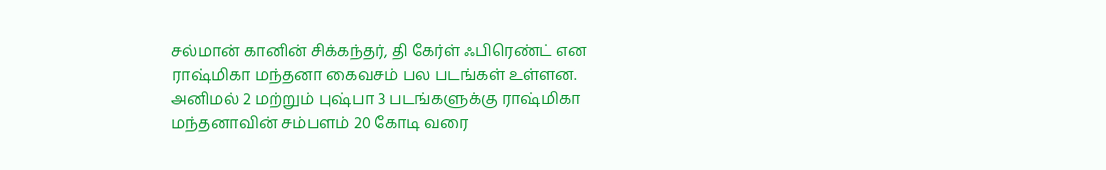சல்மான் கானின் சிக்கந்தர், தி கேர்ள் ஃபிரெண்ட் என ராஷ்மிகா மந்தனா கைவசம் பல படங்கள் உள்ளன. அனிமல் 2 மற்றும் புஷ்பா 3 படங்களுக்கு ராஷ்மிகா மந்தனாவின் சம்பளம் 20 கோடி வரை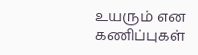உயரும் என கணிப்புகள்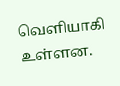வெளியாகி உள்ளன.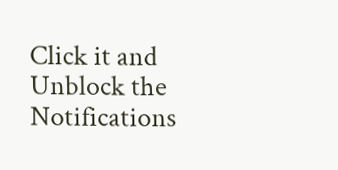Click it and Unblock the Notifications